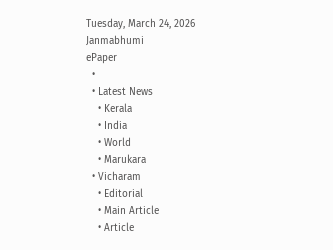Tuesday, March 24, 2026
Janmabhumi
ePaper
  •
  • Latest News
    • Kerala
    • India
    • World
    • Marukara
  • Vicharam
    • Editorial
    • Main Article
    • Article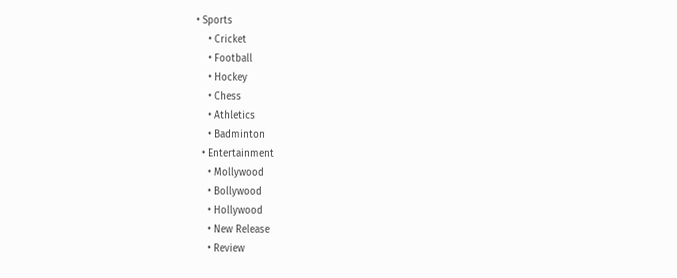• Sports
    • Cricket
    • Football
    • Hockey
    • Chess
    • Athletics
    • Badminton
  • Entertainment
    • Mollywood
    • Bollywood
    • Hollywood
    • New Release
    • Review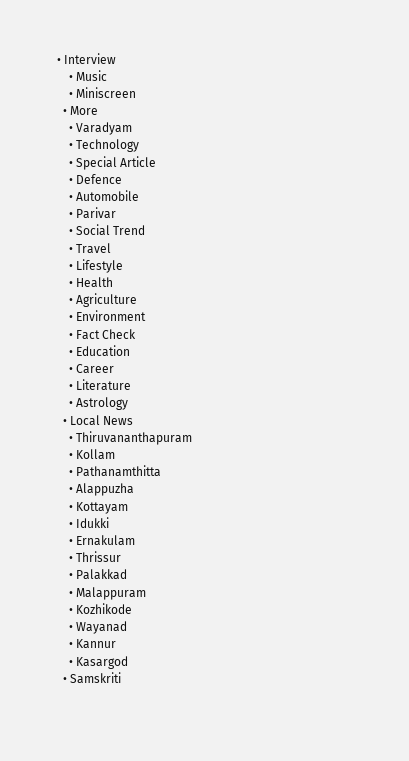• Interview
    • Music
    • Miniscreen
  • More
    • Varadyam
    • Technology
    • Special Article
    • Defence
    • Automobile
    • Parivar
    • Social Trend
    • Travel
    • Lifestyle
    • Health
    • Agriculture
    • Environment
    • Fact Check
    • Education
    • Career
    • Literature
    • Astrology
  • Local News
    • Thiruvananthapuram
    • Kollam
    • Pathanamthitta
    • Alappuzha
    • Kottayam
    • Idukki
    • Ernakulam
    • Thrissur
    • Palakkad
    • Malappuram
    • Kozhikode
    • Wayanad
    • Kannur
    • Kasargod
  • Samskriti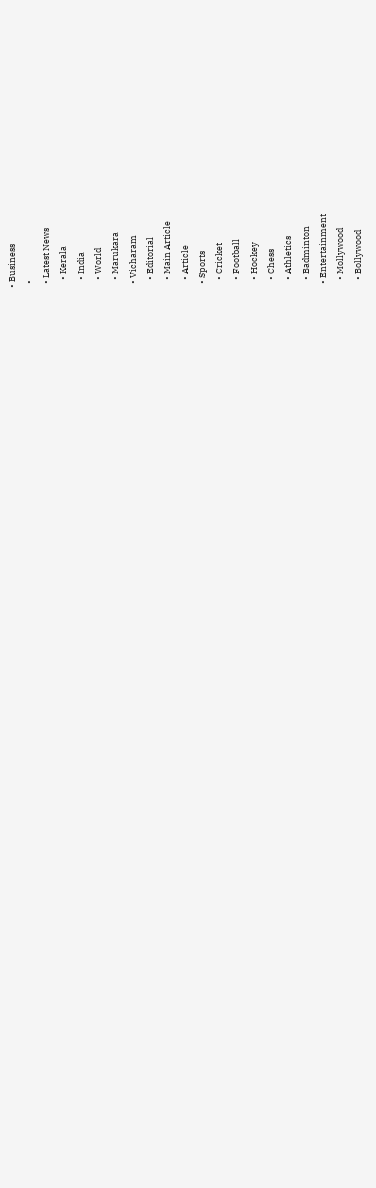• Business
  •
  • Latest News
    • Kerala
    • India
    • World
    • Marukara
  • Vicharam
    • Editorial
    • Main Article
    • Article
  • Sports
    • Cricket
    • Football
    • Hockey
    • Chess
    • Athletics
    • Badminton
  • Entertainment
    • Mollywood
    • Bollywood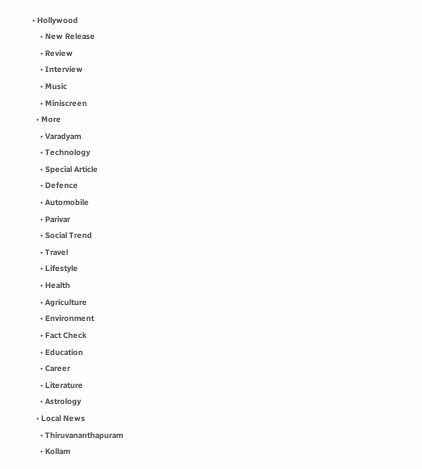• Hollywood
    • New Release
    • Review
    • Interview
    • Music
    • Miniscreen
  • More
    • Varadyam
    • Technology
    • Special Article
    • Defence
    • Automobile
    • Parivar
    • Social Trend
    • Travel
    • Lifestyle
    • Health
    • Agriculture
    • Environment
    • Fact Check
    • Education
    • Career
    • Literature
    • Astrology
  • Local News
    • Thiruvananthapuram
    • Kollam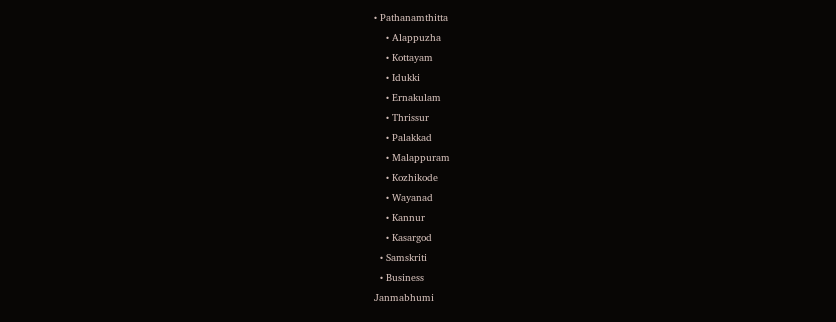• Pathanamthitta
    • Alappuzha
    • Kottayam
    • Idukki
    • Ernakulam
    • Thrissur
    • Palakkad
    • Malappuram
    • Kozhikode
    • Wayanad
    • Kannur
    • Kasargod
  • Samskriti
  • Business
Janmabhumi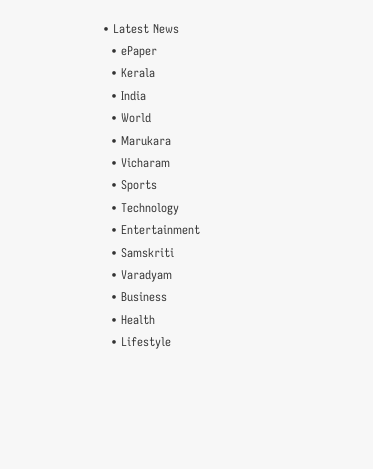• Latest News
  • ePaper
  • Kerala
  • India
  • World
  • Marukara
  • Vicharam
  • Sports
  • Technology
  • Entertainment
  • Samskriti
  • Varadyam
  • Business
  • Health
  • Lifestyle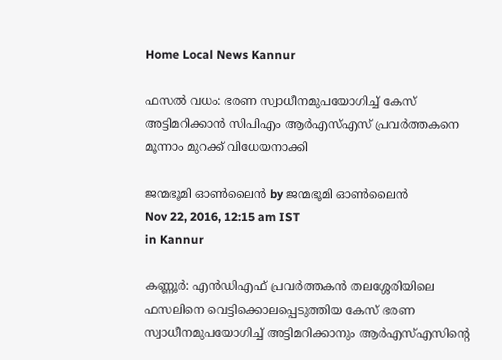Home Local News Kannur

ഫസല്‍ വധം: ഭരണ സ്വാധീനമുപയോഗിച്ച് കേസ് അട്ടിമറിക്കാന്‍ സിപിഎം ആര്‍എസ്എസ് പ്രവര്‍ത്തകനെ മൂന്നാം മുറക്ക് വിധേയനാക്കി

ജന്മഭൂമി ഓണ്‍ലൈന്‍ by ജന്മഭൂമി ഓണ്‍ലൈന്‍
Nov 22, 2016, 12:15 am IST
in Kannur

കണ്ണൂര്‍: എന്‍ഡിഎഫ് പ്രവര്‍ത്തകന്‍ തലശ്ശേരിയിലെ ഫസലിനെ വെട്ടിക്കൊലപ്പെടുത്തിയ കേസ് ഭരണ സ്വാധീനമുപയോഗിച്ച് അട്ടിമറിക്കാനും ആര്‍എസ്എസിന്റെ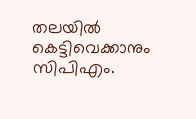തലയില്‍ കെട്ടിവെക്കാനും സിപിഎം.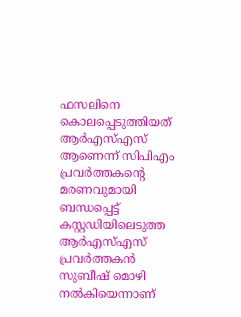ഫസലിനെ കൊലപ്പെടുത്തിയത് ആര്‍എസ്എസ് ആണെന്ന് സിപിഎം പ്രവര്‍ത്തകന്റെ മരണവുമായി ബന്ധപ്പെട്ട് കസ്റ്റഡിയിലെടുത്ത ആര്‍എസ്എസ് പ്രവര്‍ത്തകന്‍ സുബീഷ് മൊഴി നല്‍കിയെന്നാണ്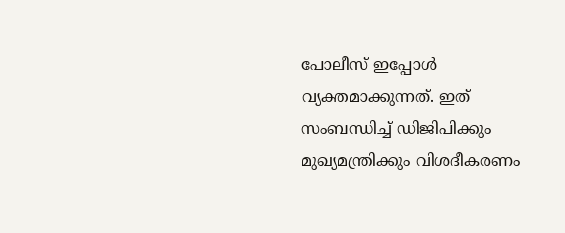പോലീസ് ഇപ്പോള്‍ വ്യക്തമാക്കുന്നത്. ഇത് സംബന്ധിച്ച് ഡിജിപിക്കും മുഖ്യമന്ത്രിക്കും വിശദീകരണം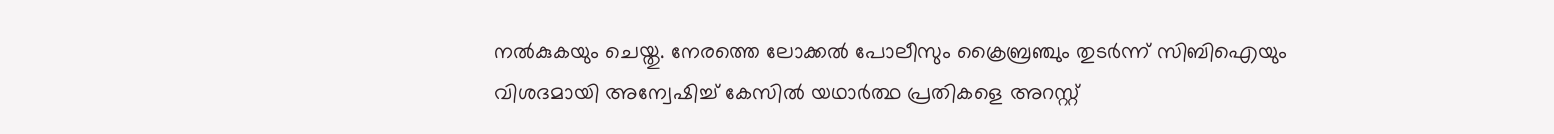നല്‍കുകയും ചെയ്തു. നേരത്തെ ലോക്കല്‍ പോലീസും ക്രൈബ്രഞ്ചും തുടര്‍ന്ന് സിബിഐയും വിശദമായി അന്വേഷിച്ച് കേസില്‍ യഥാര്‍ത്ഥ പ്രതികളെ അറസ്റ്റ്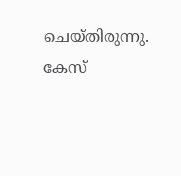ചെയ്തിരുന്നു. കേസ്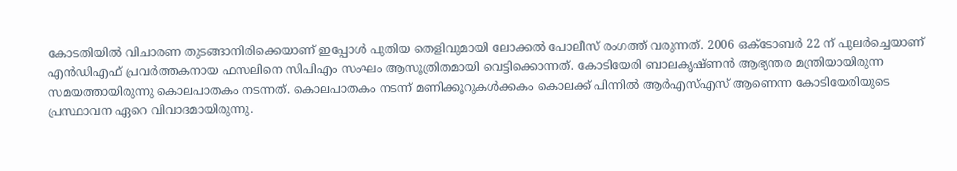കോടതിയില്‍ വിചാരണ തുടങ്ങാനിരിക്കെയാണ് ഇപ്പോള്‍ പുതിയ തെളിവുമായി ലോക്കല്‍ പോലീസ് രംഗത്ത് വരുന്നത്. 2006 ഒക്‌ടോബര്‍ 22 ന് പുലര്‍ച്ചെയാണ് എന്‍ഡിഎഫ് പ്രവര്‍ത്തകനായ ഫസലിനെ സിപിഎം സംഘം ആസൂത്രിതമായി വെട്ടിക്കൊന്നത്. കോടിയേരി ബാലകൃഷ്ണന്‍ ആഭ്യന്തര മന്ത്രിയായിരുന്ന സമയത്തായിരുന്നു കൊലപാതകം നടന്നത്. കൊലപാതകം നടന്ന് മണിക്കൂറുകള്‍ക്കകം കൊലക്ക് പിന്നില്‍ ആര്‍എസ്എസ് ആണെന്ന കോടിയേരിയുടെ പ്രസ്ഥാവന ഏറെ വിവാദമായിരുന്നു.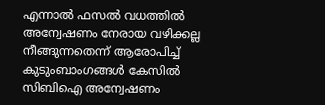എന്നാല്‍ ഫസല്‍ വധത്തില്‍ അന്വേഷണം നേരായ വഴിക്കല്ല നീങ്ങുന്നതെന്ന് ആരോപിച്ച് കുടുംബാംഗങ്ങള്‍ കേസില്‍ സിബിഐ അന്വേഷണം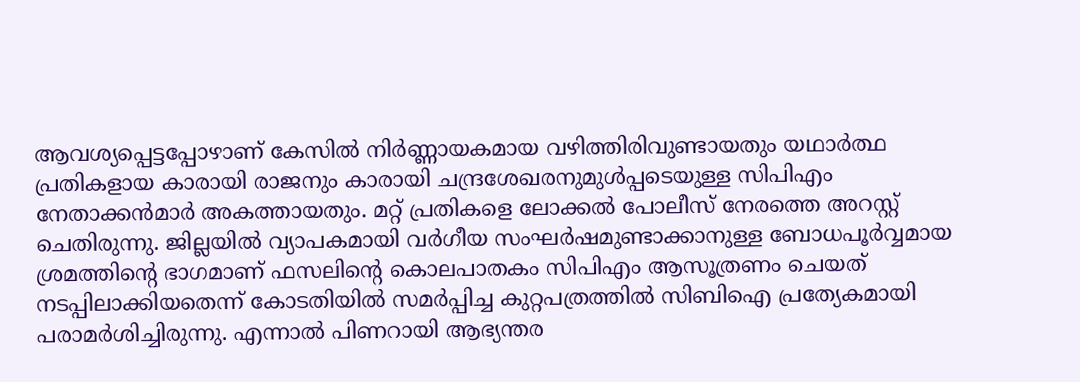ആവശ്യപ്പെട്ടപ്പോഴാണ് കേസില്‍ നിര്‍ണ്ണായകമായ വഴിത്തിരിവുണ്ടായതും യഥാര്‍ത്ഥ പ്രതികളായ കാരായി രാജനും കാരായി ചന്ദ്രശേഖരനുമുള്‍പ്പടെയുള്ള സിപിഎം നേതാക്കന്‍മാര്‍ അകത്തായതും. മറ്റ് പ്രതികളെ ലോക്കല്‍ പോലീസ് നേരത്തെ അറസ്റ്റ് ചെതിരുന്നു. ജില്ലയില്‍ വ്യാപകമായി വര്‍ഗീയ സംഘര്‍ഷമുണ്ടാക്കാനുള്ള ബോധപൂര്‍വ്വമായ ശ്രമത്തിന്റെ ഭാഗമാണ് ഫസലിന്റെ കൊലപാതകം സിപിഎം ആസൂത്രണം ചെയത് നടപ്പിലാക്കിയതെന്ന് കോടതിയില്‍ സമര്‍പ്പിച്ച കുറ്റപത്രത്തില്‍ സിബിഐ പ്രത്യേകമായി പരാമര്‍ശിച്ചിരുന്നു. എന്നാല്‍ പിണറായി ആഭ്യന്തര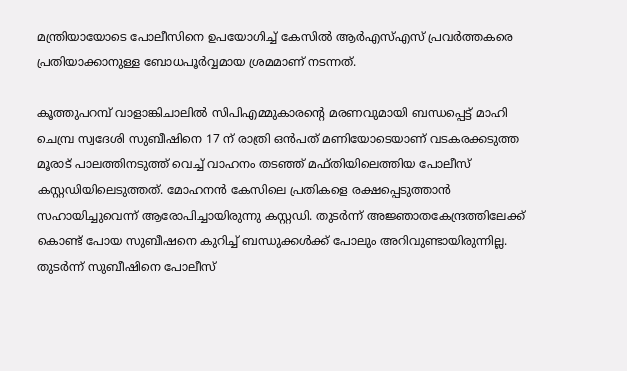മന്ത്രിയായോടെ പോലീസിനെ ഉപയോഗിച്ച് കേസില്‍ ആര്‍എസ്എസ് പ്രവര്‍ത്തകരെ പ്രതിയാക്കാനുള്ള ബോധപൂര്‍വ്വമായ ശ്രമമാണ് നടന്നത്.

കൂത്തുപറമ്പ് വാളാങ്കിചാലില്‍ സിപിഎമ്മുകാരന്റെ മരണവുമായി ബന്ധപ്പെട്ട് മാഹി ചെമ്പ്ര സ്വദേശി സുബീഷിനെ 17 ന് രാത്രി ഒന്‍പത് മണിയോടെയാണ് വടകരക്കടുത്ത മൂരാട് പാലത്തിനടുത്ത് വെച്ച് വാഹനം തടഞ്ഞ് മഫ്തിയിലെത്തിയ പോലീസ് കസ്റ്റഡിയിലെടുത്തത്. മോഹനന്‍ കേസിലെ പ്രതികളെ രക്ഷപ്പെടുത്താന്‍ സഹായിച്ചുവെന്ന് ആരോപിച്ചായിരുന്നു കസ്റ്റഡി. തുടര്‍ന്ന് അജ്ഞാതകേന്ദ്രത്തിലേക്ക് കൊണ്ട് പോയ സുബീഷനെ കുറിച്ച് ബന്ധുക്കള്‍ക്ക് പോലും അറിവുണ്ടായിരുന്നില്ല. തുടര്‍ന്ന് സുബീഷിനെ പോലീസ്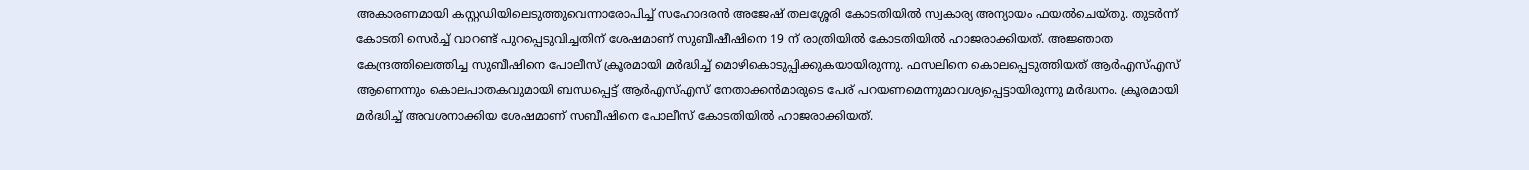അകാരണമായി കസ്റ്റഡിയിലെടുത്തുവെന്നാരോപിച്ച് സഹോദരന്‍ അജേഷ് തലശ്ശേരി കോടതിയില്‍ സ്വകാര്യ അന്യായം ഫയല്‍ചെയ്തു. തുടര്‍ന്ന് കോടതി സെര്‍ച്ച് വാറണ്ട് പുറപ്പെടുവിച്ചതിന് ശേഷമാണ് സുബീഷീഷിനെ 19 ന് രാത്രിയില്‍ കോടതിയില്‍ ഹാജരാക്കിയത്. അജ്ഞാത കേന്ദ്രത്തിലെത്തിച്ച സുബീഷിനെ പോലീസ് ക്രൂരമായി മര്‍ദ്ധിച്ച് മൊഴികൊടുപ്പിക്കുകയായിരുന്നു. ഫസലിനെ കൊലപ്പെടുത്തിയത് ആര്‍എസ്എസ് ആണെന്നും കൊലപാതകവുമായി ബന്ധപ്പെട്ട് ആര്‍എസ്എസ് നേതാക്കന്‍മാരുടെ പേര് പറയണമെന്നുമാവശ്യപ്പെട്ടായിരുന്നു മര്‍ദ്ധനം. ക്രൂരമായി മര്‍ദ്ധിച്ച് അവശനാക്കിയ ശേഷമാണ് സബീഷിനെ പോലീസ് കോടതിയില്‍ ഹാജരാക്കിയത്.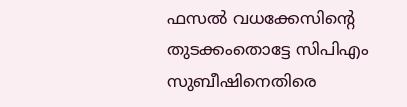ഫസല്‍ വധക്കേസിന്റെ തുടക്കംതൊട്ടേ സിപിഎം സുബീഷിനെതിരെ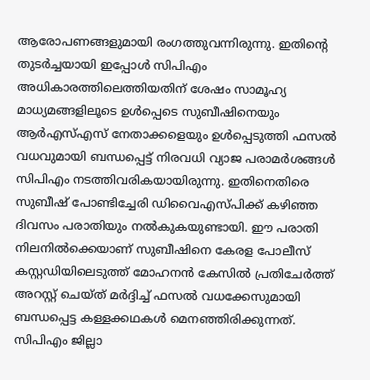ആരോപണങ്ങളുമായി രംഗത്തുവന്നിരുന്നു. ഇതിന്റെ തുടര്‍ച്ചയായി ഇപ്പോള്‍ സിപിഎം അധികാരത്തിലെത്തിയതിന് ശേഷം സാമൂഹ്യ മാധ്യമങ്ങളിലൂടെ ഉള്‍പ്പെടെ സുബീഷിനെയും ആര്‍എസ്എസ് നേതാക്കളെയും ഉള്‍പ്പെടുത്തി ഫസല്‍ വധവുമായി ബന്ധപ്പെട്ട് നിരവധി വ്യാജ പരാമര്‍ശങ്ങള്‍ സിപിഎം നടത്തിവരികയായിരുന്നു. ഇതിനെതിരെ സുബീഷ് പോണ്ടിച്ചേരി ഡിവൈഎസ്പിക്ക് കഴിഞ്ഞ ദിവസം പരാതിയും നല്‍കുകയുണ്ടായി. ഈ പരാതി നിലനില്‍ക്കെയാണ് സുബീഷിനെ കേരള പോലീസ് കസ്റ്റഡിയിലെടുത്ത് മോഹനന്‍ കേസില്‍ പ്രതിചേര്‍ത്ത് അറസ്റ്റ് ചെയ്ത് മര്‍ദ്ദിച്ച് ഫസല്‍ വധക്കേസുമായി ബന്ധപ്പെട്ട കള്ളക്കഥകള്‍ മെനഞ്ഞിരിക്കുന്നത്. സിപിഎം ജില്ലാ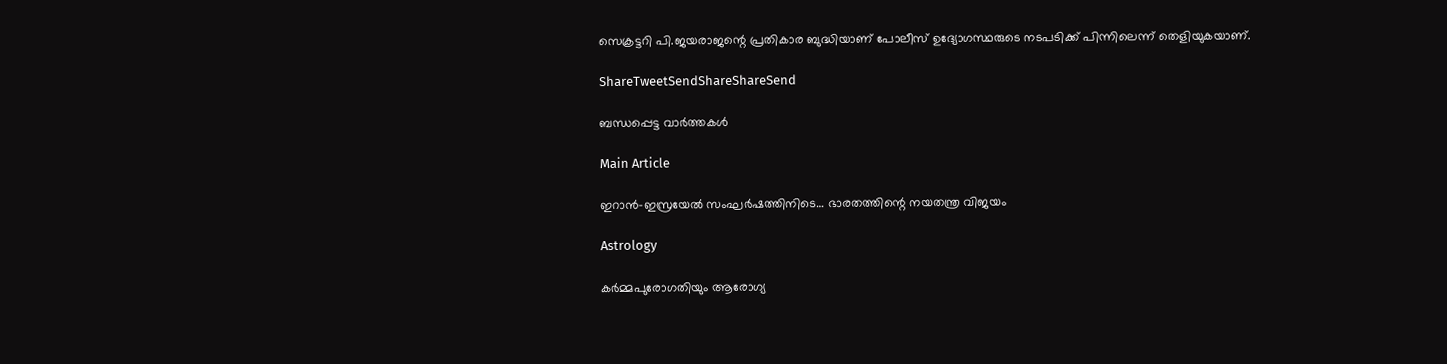സെക്രട്ടറി പി.ജയരാജന്റെ പ്രതികാര ബുദ്ധിയാണ് പോലീസ് ഉദ്യോഗസ്ഥരുടെ നടപടിക്ക് പിന്നിലെന്ന് തെളിയുകയാണ്.

ShareTweetSendShareShareSend

ബന്ധപ്പെട്ട വാര്‍ത്തകള്‍

Main Article

ഇറാന്‍-ഇസ്രയേല്‍ സംഘര്‍ഷത്തിനിടെ… ഭാരതത്തിന്റെ നയതന്ത്ര വിജയം

Astrology

കർമ്മപുരോഗതിയും ആരോഗ്യ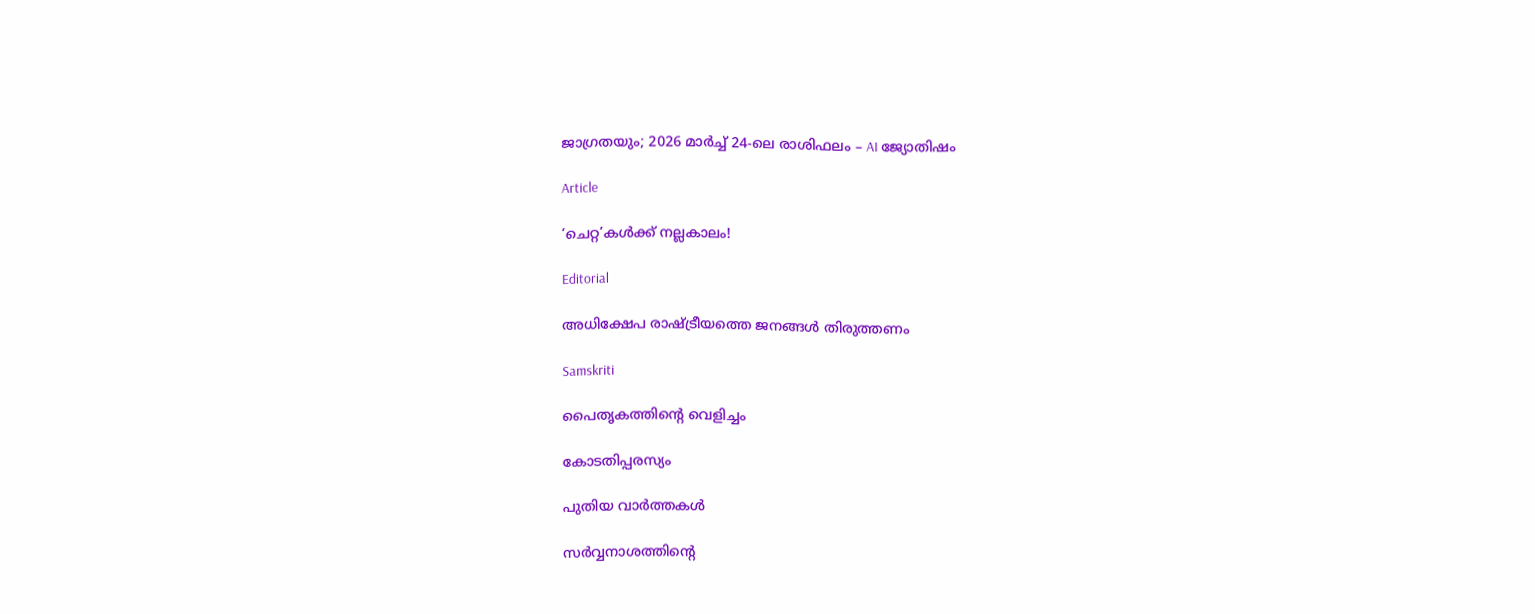ജാഗ്രതയും; 2026 മാർച്ച് 24-ലെ രാശിഫലം – AI ജ്യോതിഷം

Article

‘ചെറ്റ’കള്‍ക്ക് നല്ലകാലം!

Editorial

അധിക്ഷേപ രാഷ്‌ട്രീയത്തെ ജനങ്ങള്‍ തിരുത്തണം

Samskriti

പൈതൃകത്തിന്റെ വെളിച്ചം

കോടതിപ്പരസ്യം

പുതിയ വാര്‍ത്തകള്‍

സര്‍വ്വനാശത്തിന്റെ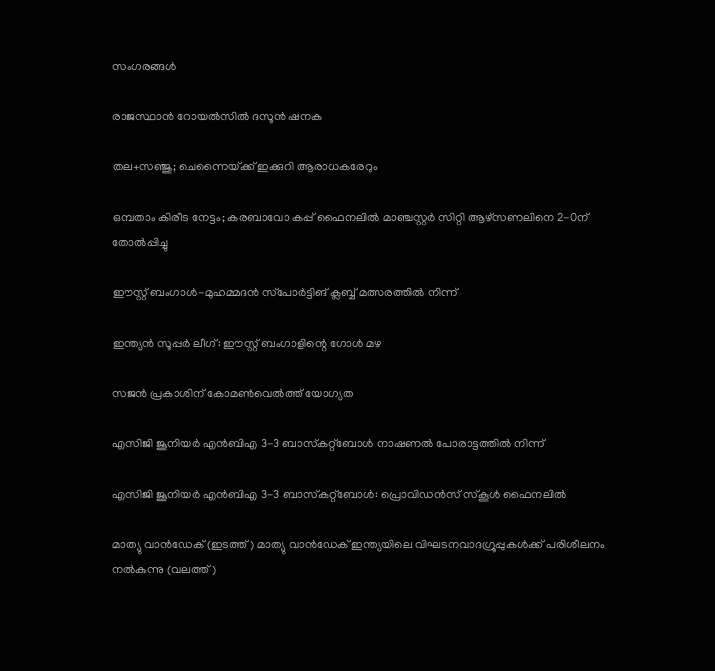സംഗരങ്ങള്‍

രാജസ്ഥാന്‍ റോയല്‍സില്‍ ദസൂന്‍ ഷനക

തല+സഞ്ജു; ചെന്നൈയ്‌ക്ക് ഇക്കുറി ആരാധകരേറും

ഒമ്പതാം കിരീട നേട്ടം; കരബാവോ കപ്പ് ഫൈനലില്‍ മാഞ്ചസ്റ്റര്‍ സിറ്റി ആഴ്‌സണലിനെ 2-0ന് തോല്‍പ്പിച്ചു

ഈസ്റ്റ് ബംഗാള്‍-മുഹമ്മദന്‍ സ്‌പോര്‍ട്ടിങ് ക്ലബ്ബ് മത്സരത്തില്‍ നിന്ന്‌

ഇന്ത്യന്‍ സൂപ്പര്‍ ലീഗ്: ഈസ്റ്റ് ബംഗാളിന്റെ ഗോള്‍ മഴ

സജന്‍ പ്രകാശിന് കോമണ്‍വെല്‍ത്ത് യോഗ്യത

എസിജി ജൂനിയര്‍ എന്‍ബിഎ 3-3 ബാസ്‌കറ്റ്‌ബോള്‍ നാഷണല്‍ പോരാട്ടത്തില്‍ നിന്ന്‌

എസിജി ജൂനിയര്‍ എന്‍ബിഎ 3-3 ബാസ്‌കറ്റ്‌ബോള്‍: പ്രൊവിഡന്‍സ് സ്‌കൂള്‍ ഫൈനലില്‍

മാത്യു വാന്‍ഡേക് (ഇടത്ത്) മാത്യു വാന്‍ഡേക് ഇന്ത്യയിലെ വിഘടനവാദഗ്രൂപ്പുകള്‍ക്ക് പരിശീലനം നല്‍കുന്നു (വലത്ത്)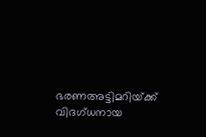ഭരണഅട്ടിമറിയ്‌ക്ക് വിദഗ്ധനായ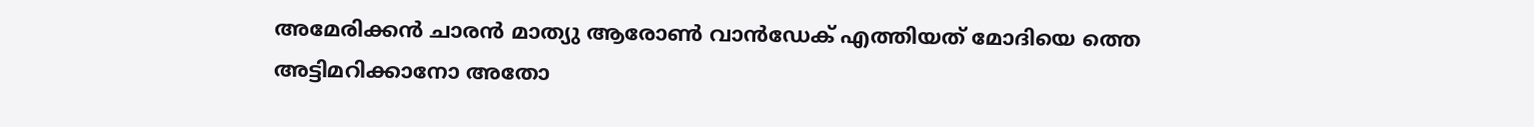അമേരിക്കന്‍ ചാരന്‍ മാത്യു ആരോണ്‍ വാന്‍ഡേക് എത്തിയത് മോദിയെ ത്തെ അട്ടിമറിക്കാനോ അതോ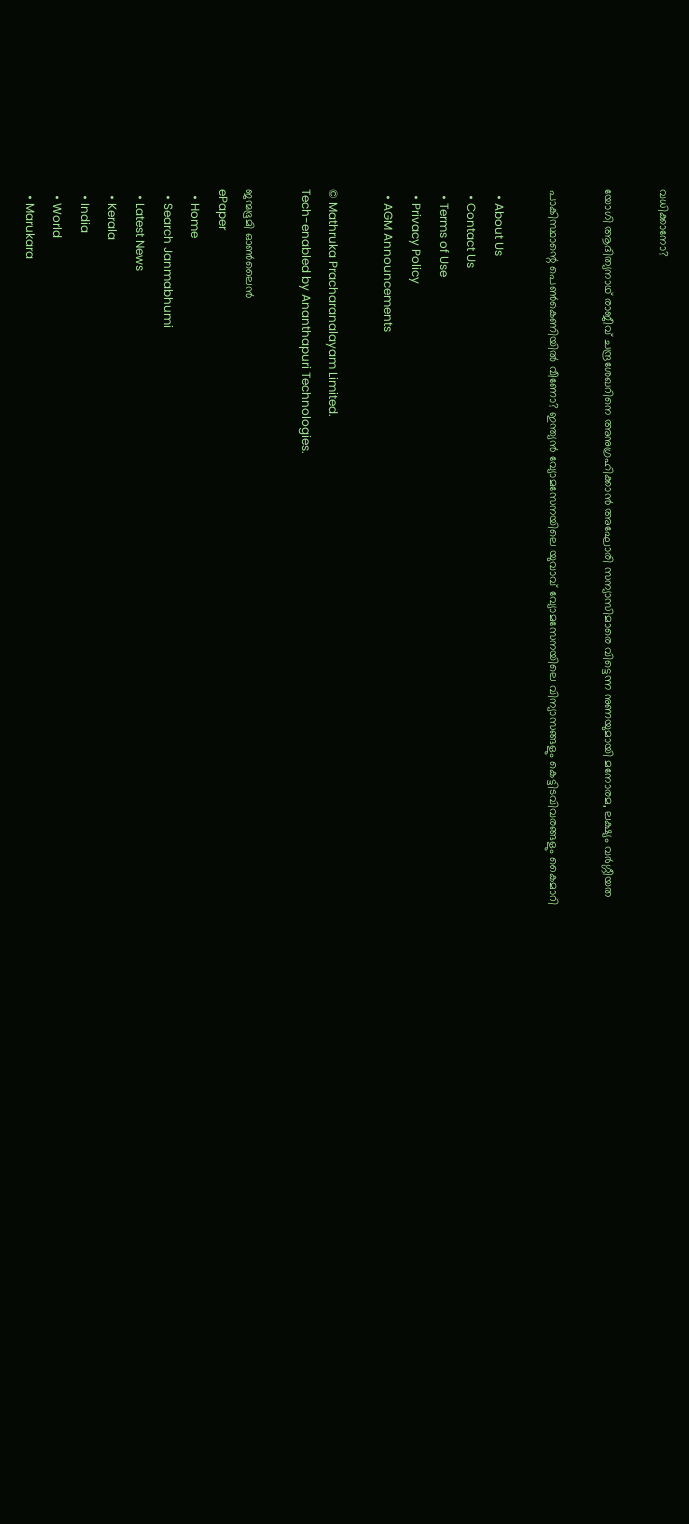വധിക്കാനോ?

യോഗി ആദിത്യനാഥ് രാജീവ് ചന്ദ്രശേഖറിനെ അനുഗ്രഹിക്കാന്‍ അഘോരി സന്യാസിമാരെ വിട്ടെന്ന നുണയുമായി മനോരമ, ലക്ഷ്യം വര്‍ഗ്ഗീയത

പാകിസ്ഥാന്റെ പെണ്‍കെണിയില്‍ വീണോ? ഇന്ത്യന്‍ വ്യോമസേനയിലെ യുവാവ് വ്യോമസേനയിലെ വിന്യാസങ്ങളും കെട്ടിടവിവരങ്ങളും കൈമാറി

  • About Us
  • Contact Us
  • Terms of Use
  • Privacy Policy
  • AGM Announcements

© Mathruka Pracharanalayam Limited.
Tech-enabled by Ananthapuri Technologies.

ജന്മഭൂമി ഓണ്‍ലൈന്‍
ePaper
  • Home
  • Search Janmabhumi
  • Latest News
  • Kerala
  • India
  • World
  • Marukara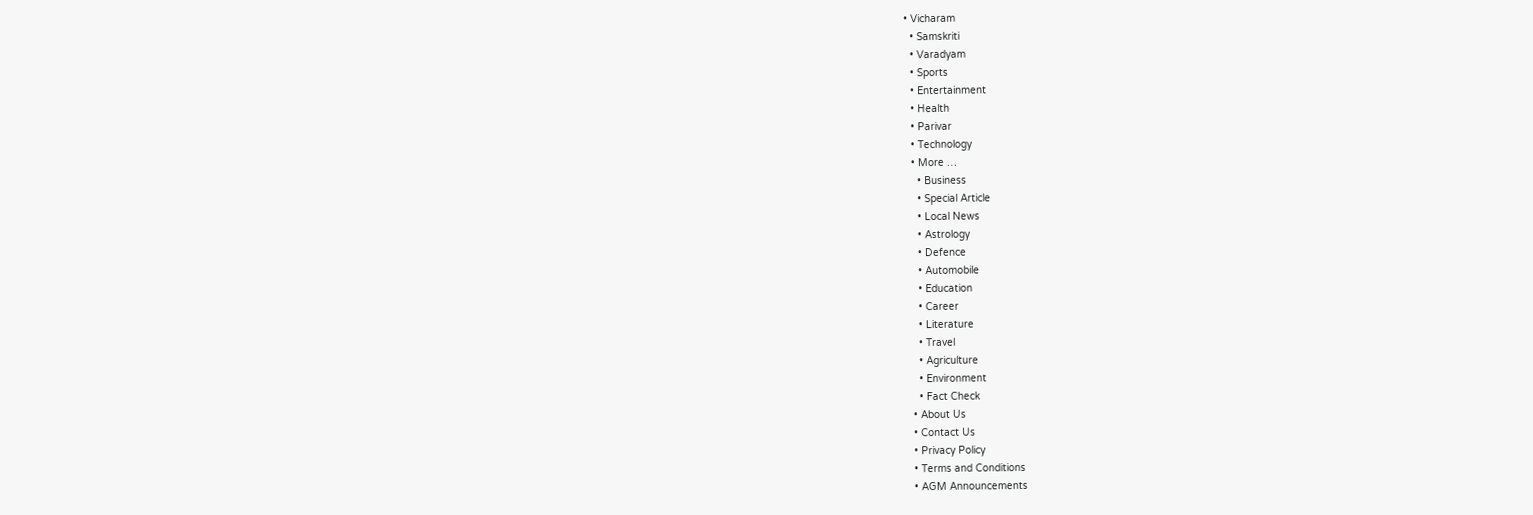• Vicharam
  • Samskriti
  • Varadyam
  • Sports
  • Entertainment
  • Health
  • Parivar
  • Technology
  • More …
    • Business
    • Special Article
    • Local News
    • Astrology
    • Defence
    • Automobile
    • Education
    • Career
    • Literature
    • Travel
    • Agriculture
    • Environment
    • Fact Check
  • About Us
  • Contact Us
  • Privacy Policy
  • Terms and Conditions
  • AGM Announcements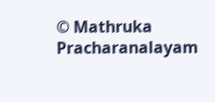© Mathruka Pracharanalayam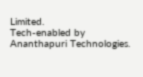Limited.
Tech-enabled by Ananthapuri Technologies.